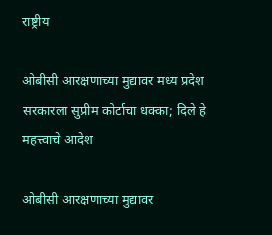राष्ट्रीय

ओबीसी आरक्षणाच्या मुद्यावर मध्य प्रदेश सरकारला सुप्रीम कोर्टाचा धक्का; दिले हे महत्त्वाचे आदेश

ओबीसी आरक्षणाच्या मुद्यावर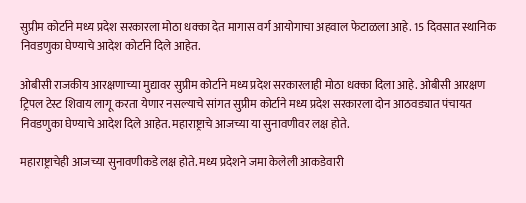सुप्रीम कोर्टाने मध्य प्रदेश सरकारला मोठा धक्का देत मागास वर्ग आयोगाचा अहवाल फेटाळला आहे. 15 दिवसात स्थानिक निवडणुका घेण्याचे आदेश कोर्टाने दिले आहेत.

ओबीसी राजकीय आरक्षणाच्या मुद्यावर सुप्रीम कोर्टाने मध्य प्रदेश सरकारलाही मोठा धक्का दिला आहे. ओबीसी आरक्षण ट्रिपल टेस्ट शिवाय लागू करता येणार नसल्याचे सांगत सुप्रीम कोर्टाने मध्य प्रदेश सरकारला दोन आठवड्यात पंचायत निवडणुका घेण्याचे आदेश दिले आहेत. महाराष्ट्राचे आजच्या या सुनावणीवर लक्ष होते.

महाराष्ट्राचेही आजच्या सुनावणीकडे लक्ष होते. मध्य प्रदेशने जमा केलेली आकडेवारी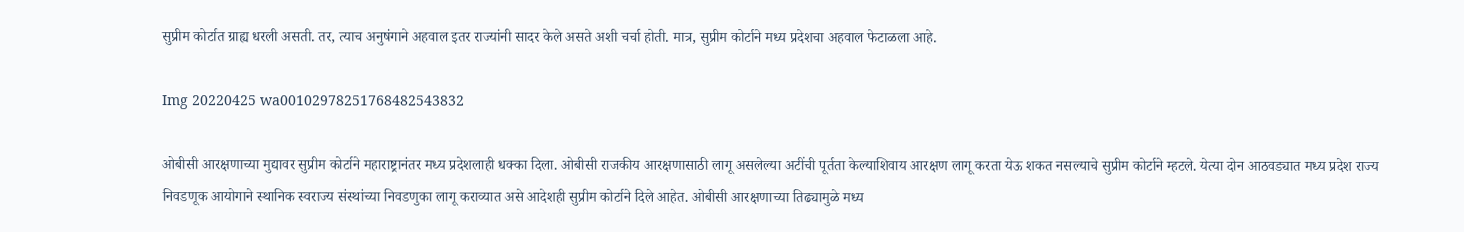सुप्रीम कोर्टात ग्राह्य धरली असती. तर, त्याच अनुषंगाने अहवाल इतर राज्यांनी सादर केले असते अशी चर्चा होती. मात्र, सुप्रीम कोर्टाने मध्य प्रदेशचा अहवाल फेटाळला आहे.

Img 20220425 wa00102978251768482543832

ओबीसी आरक्षणाच्या मुद्यावर सुप्रीम कोर्टाने महाराष्ट्रानंतर मध्य प्रदेशलाही धक्का दिला. ओबीसी राजकीय आरक्षणासाठी लागू असलेल्या अटींची पूर्तता केल्याशिवाय आरक्षण लागू करता येऊ शकत नसल्याचे सुप्रीम कोर्टाने म्हटले. येत्या दोन आठवड्यात मध्य प्रदेश राज्य निवडणूक आयोगाने स्थानिक स्वराज्य संस्थांच्या निवडणुका लागू कराव्यात असे आदेशही सुप्रीम कोर्टाने दिले आहेत. ओबीसी आरक्षणाच्या तिढ्यामुळे मध्य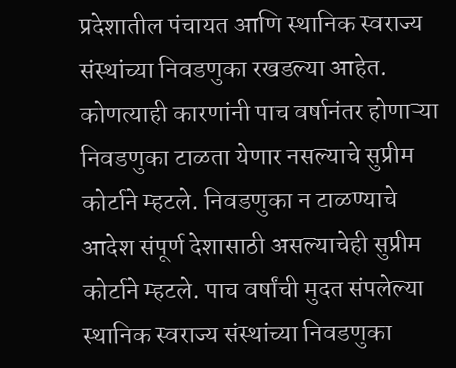प्रदेशातील पंचायत आणि स्थानिक स्वराज्य संस्थांच्या निवडणुका रखडल्या आहेत. कोणत्याही कारणांनी पाच वर्षानंतर होणाऱ्या निवडणुका टाळता येणार नसल्याचे सुप्रीम कोर्टाने म्हटले. निवडणुका न टाळण्याचे आदेश संपूर्ण देशासाठी असल्याचेही सुप्रीम कोर्टाने म्हटले. पाच वर्षांची मुदत संपलेल्या स्थानिक स्वराज्य संस्थांच्या निवडणुका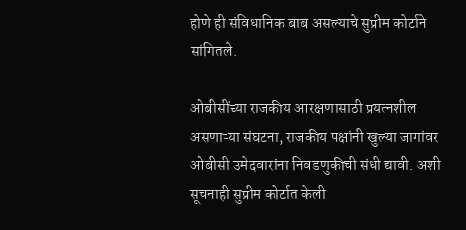होणे ही संविधानिक बाब असल्याचे सुप्रीम कोर्टाने सांगितले.

ओबीसींच्या राजकीय आरक्षणासाठी प्रयत्नशील असणाऱ्या संघटना, राजकीय पक्षांनी खुल्या जागांवर ओबीसी उमेदवारांना निवडणुकीची संधी द्यावी. अशी सूचनाही सुप्रीम कोर्टात केली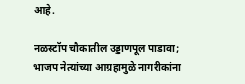आहे.

नळस्टॉप चौकातील उड्डाणपूल पाडावा; भाजप नेत्यांच्या आग्रहामुळे नागरीकांना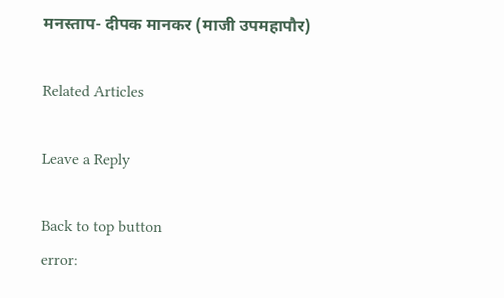मनस्ताप- दीपक मानकर (माजी उपमहापौर)

Related Articles

Leave a Reply

Back to top button
error: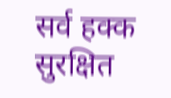सर्व हक्क सुरक्षित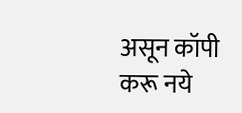असून कॉपी करू नये